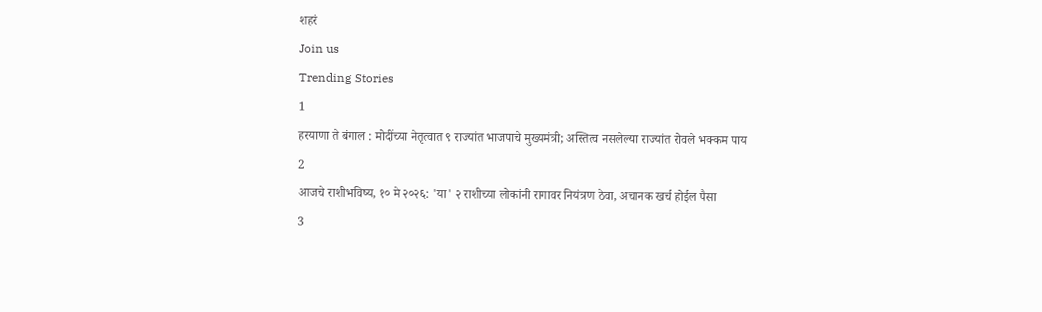शहरं
Join us
Trending Stories
1
हरयाणा ते बंगाल : मोदींच्या नेतृत्वात ९ राज्यांत भाजपाचे मुख्यमंत्री; अस्तित्व नसलेल्या राज्यांत रोवले भक्कम पाय
2
आजचे राशीभविष्य, १० मे २०२६: 'या' २ राशीच्या लोकांनी रागावर नियंत्रण ठेवा, अचानक खर्च होईल पैसा
3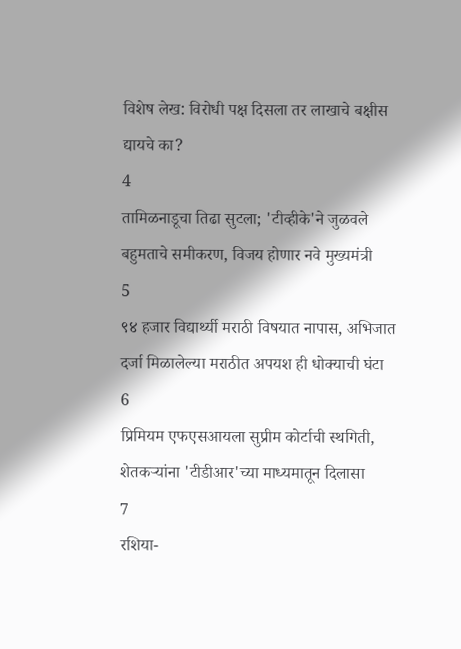विशेष लेख: विरोधी पक्ष दिसला तर लाखाचे बक्षीस द्यायचे का?
4
तामिळनाडूचा तिढा सुटला; 'टीव्हीके'ने जुळवले बहुमताचे समीकरण, विजय होणार नवे मुख्यमंत्री
5
९४ हजार विद्यार्थ्यी मराठी विषयात नापास, अभिजात दर्जा मिळालेल्या मराठीत अपयश ही धोक्याची घंटा
6
प्रिमियम एफएसआयला सुप्रीम कोर्टाची स्थगिती, शेतकऱ्यांना 'टीडीआर'च्या माध्यमातून दिलासा
7
रशिया-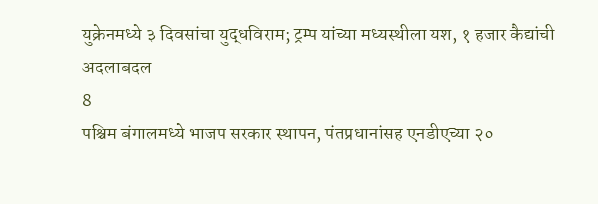युक्रेनमध्ये ३ दिवसांचा युद्धविराम; ट्रम्प यांच्या मध्यस्थीला यश, १ हजार कैद्यांची अदलाबदल
8
पश्चिम बंगालमध्ये भाजप सरकार स्थापन, पंतप्रधानांसह एनडीएच्या २०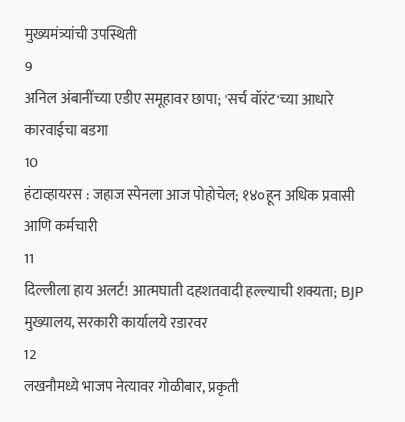मुख्यमंत्र्यांची उपस्थिती
9
अनिल अंबानींच्या एडीए समूहावर छापा; 'सर्च वॉरंट'च्या आधारे कारवाईचा बडगा
10
हंटाव्हायरस : जहाज स्पेनला आज पोहोचेल; १४०हून अधिक प्रवासी आणि कर्मचारी
11
दिल्लीला हाय अलर्ट! आत्मघाती दहशतवादी हल्ल्याची शक्यता; BJP मुख्यालय, सरकारी कार्यालये रडारवर
12
लखनौमध्ये भाजप नेत्यावर गोळीबार, प्रकृती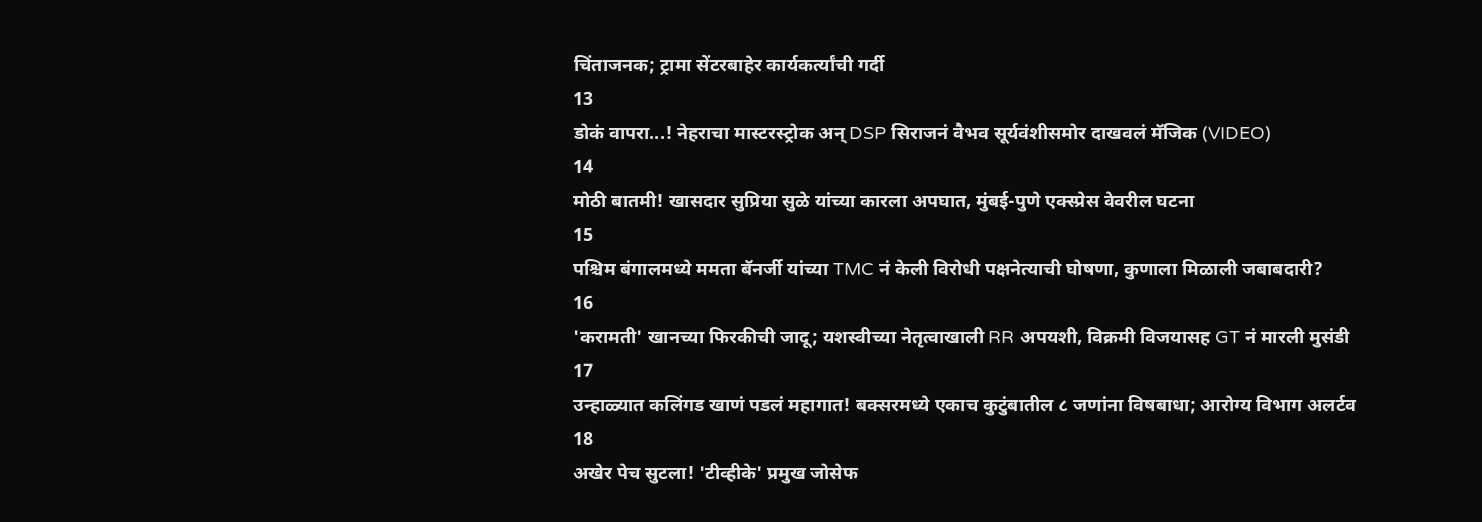चिंताजनक; ट्रामा सेंटरबाहेर कार्यकर्त्यांची गर्दी
13
डोकं वापरा...! नेहराचा मास्टरस्ट्रोक अन् DSP सिराजनं वैभव सूर्यवंशीसमोर दाखवलं मॅजिक (VIDEO)
14
मोठी बातमी! खासदार सुप्रिया सुळे यांच्या कारला अपघात, मुंबई-पुणे एक्स्प्रेस वेवरील घटना
15
पश्चिम बंगालमध्ये ममता बॅनर्जी यांच्या TMC नं केली विरोधी पक्षनेत्याची घोषणा, कुणाला मिळाली जबाबदारी?
16
'करामती' खानच्या फिरकीची जादू; यशस्वीच्या नेतृत्वाखाली RR अपयशी, विक्रमी विजयासह GT नं मारली मुसंडी
17
उन्हाळ्यात कलिंगड खाणं पडलं महागात! बक्सरमध्ये एकाच कुटुंबातील ८ जणांना विषबाधा; आरोग्य विभाग अलर्टव
18
अखेर पेच सुटला! 'टीव्हीके' प्रमुख जोसेफ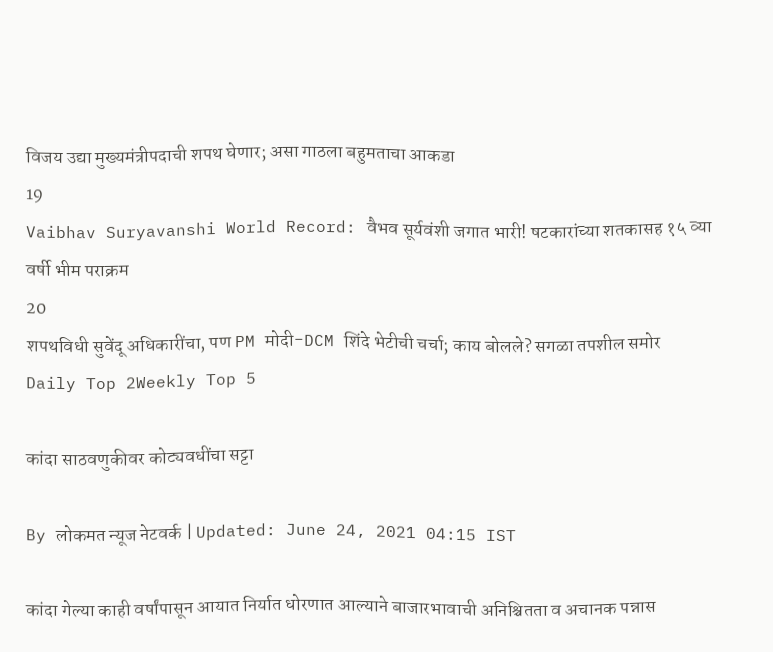विजय उद्या मुख्यमंत्रीपदाची शपथ घेणार; असा गाठला बहुमताचा आकडा
19
Vaibhav Suryavanshi World Record: वैभव सूर्यवंशी जगात भारी! षटकारांच्या शतकासह १५ व्या वर्षी भीम पराक्रम
20
शपथविधी सुवेंदू अधिकारींचा, पण PM मोदी-DCM शिंदे भेटीची चर्चा; काय बोलले? सगळा तपशील समोर
Daily Top 2Weekly Top 5

कांदा साठवणुकीवर कोट्यवधींचा सट्टा

By लोकमत न्यूज नेटवर्क | Updated: June 24, 2021 04:15 IST

कांदा गेल्या काही वर्षांपासून आयात निर्यात धोरणात आल्याने बाजारभावाची अनिश्चितता व अचानक पन्नास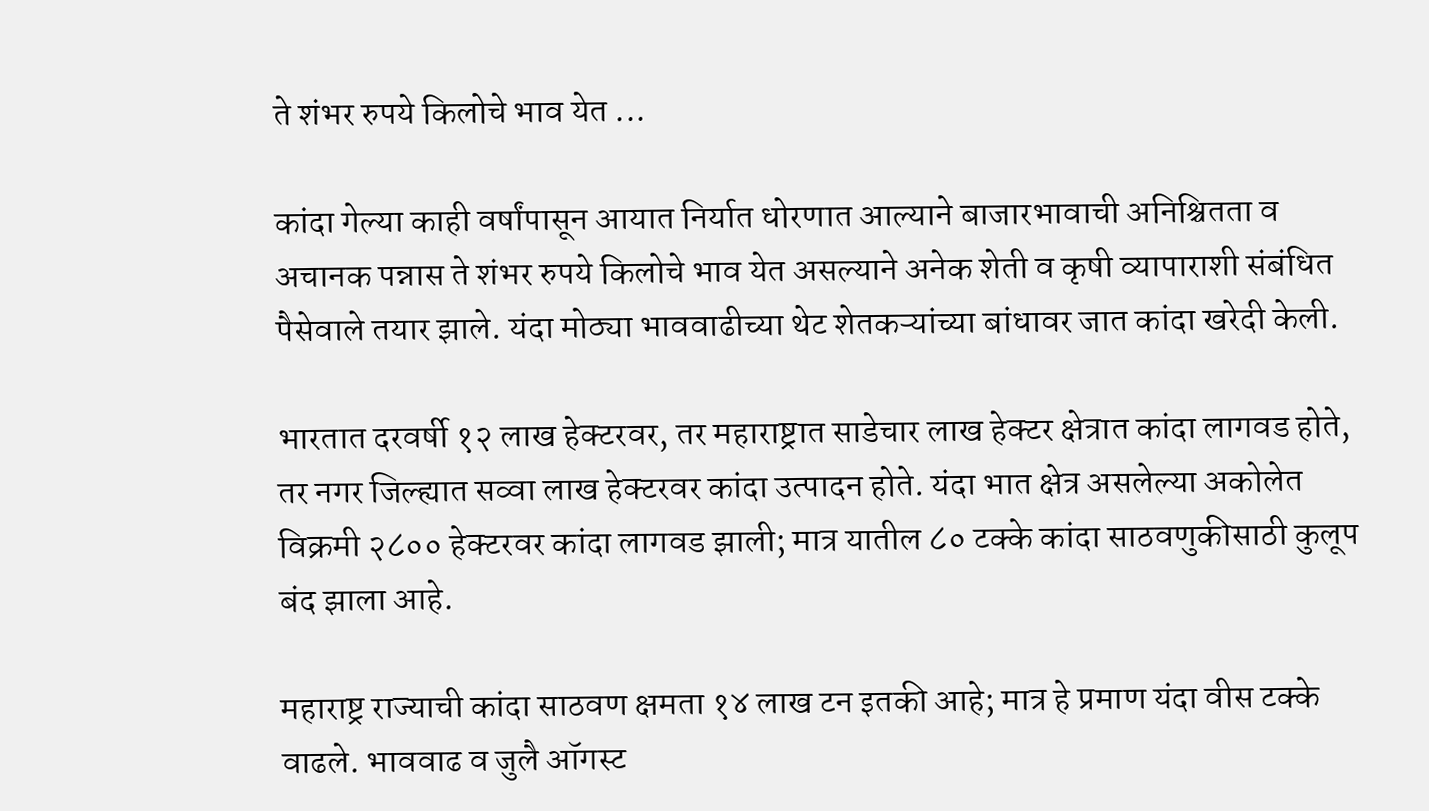ते शंभर रुपये किलोचे भाव येत ...

कांदा गेल्या काही वर्षांपासून आयात निर्यात धोरणात आल्याने बाजारभावाची अनिश्चितता व अचानक पन्नास ते शंभर रुपये किलोचे भाव येत असल्याने अनेक शेती व कृषी व्यापाराशी संबंधित पैसेवाले तयार झाले. यंदा मोठ्या भाववाढीच्या थेट शेतकऱ्यांच्या बांधावर जात कांदा खरेदी केली.

भारतात दरवर्षी १२ लाख हेक्टरवर, तर महाराष्ट्रात साडेचार लाख हेक्टर क्षेत्रात कांदा लागवड होते, तर नगर जिल्ह्यात सव्वा लाख हेक्टरवर कांदा उत्पादन होते. यंदा भात क्षेत्र असलेल्या अकोलेत विक्रमी २८०० हेक्टरवर कांदा लागवड झाली; मात्र यातील ८० टक्के कांदा साठवणुकीसाठी कुलूप बंद झाला आहे.

महाराष्ट्र राज्याची कांदा साठवण क्षमता १४ लाख टन इतकी आहे; मात्र हे प्रमाण यंदा वीस टक्के वाढले. भाववाढ व जुलै ऑगस्ट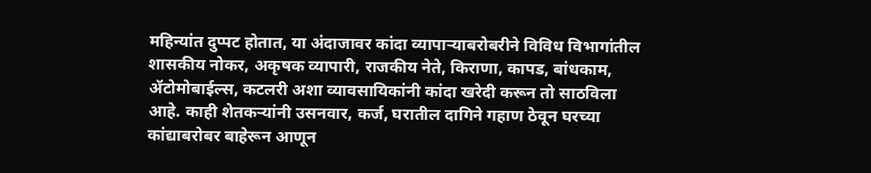महिन्यांत दुप्पट होतात, या अंदाजावर कांदा व्यापाऱ्याबरोबरीने विविध विभागांतील शासकीय नोकर, अकृषक व्यापारी, राजकीय नेते, किराणा, कापड, बांधकाम, ॲटोमोबाईल्स, कटलरी अशा व्यावसायिकांनी कांदा खरेदी करून तो साठविला आहे. काही शेतकऱ्यांनी उसनवार, कर्ज, घरातील दागिने गहाण ठेवून घरच्या कांद्याबरोबर बाहेरून आणून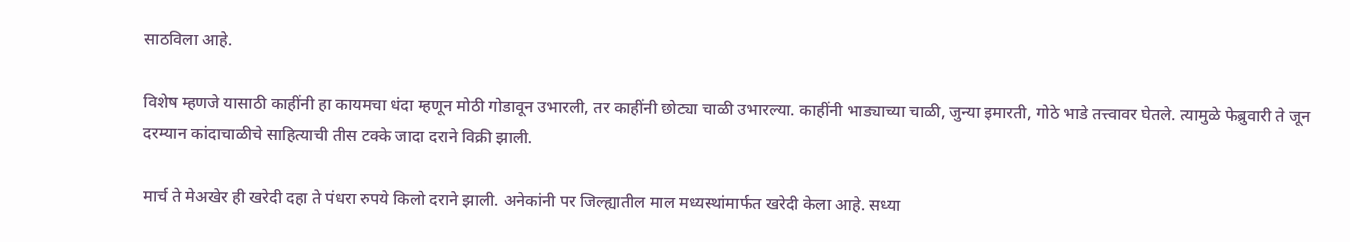साठविला आहे.

विशेष म्हणजे यासाठी काहींनी हा कायमचा धंदा म्हणून मोठी गोडावून उभारली, तर काहींनी छोट्या चाळी उभारल्या. काहींनी भाड्याच्या चाळी, जुन्या इमारती, गोठे भाडे तत्त्वावर घेतले. त्यामुळे फेब्रुवारी ते जून दरम्यान कांदाचाळीचे साहित्याची तीस टक्के जादा दराने विक्री झाली.

मार्च ते मेअखेर ही खरेदी दहा ते पंधरा रुपये किलो दराने झाली. अनेकांनी पर जिल्ह्यातील माल मध्यस्थांमार्फत खरेदी केला आहे. सध्या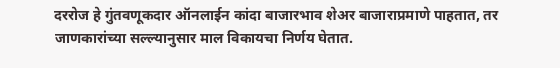दररोज हे गुंतवणूकदार ऑनलाईन कांदा बाजारभाव शेअर बाजाराप्रमाणे पाहतात, तर जाणकारांच्या सल्ल्यानुसार माल विकायचा निर्णय घेतात.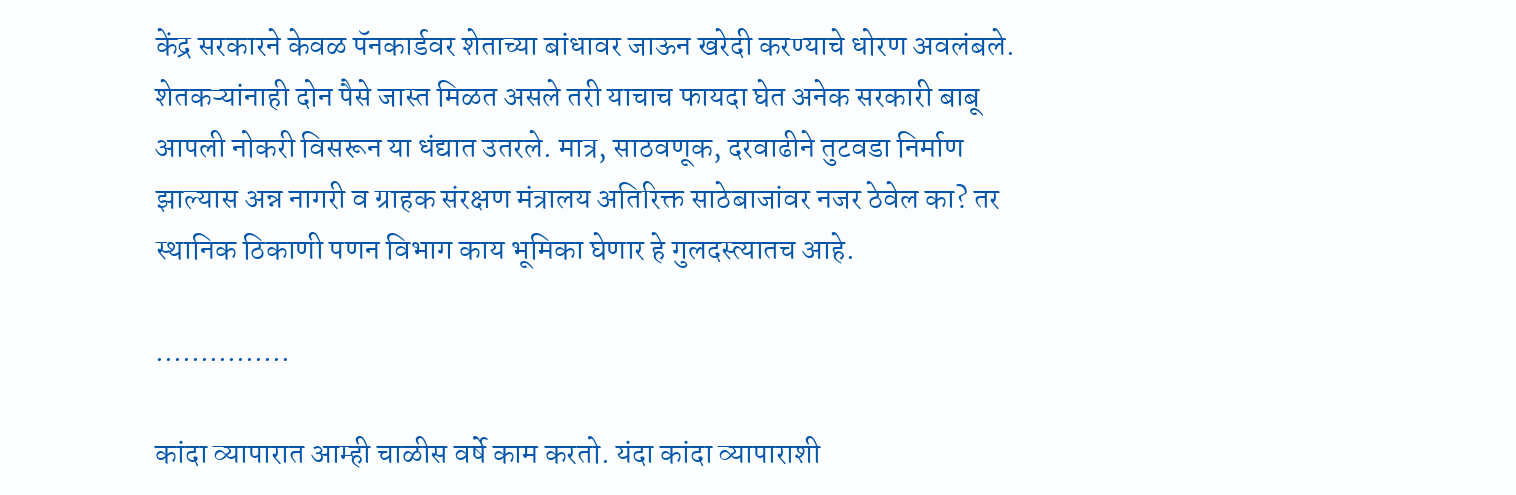केंद्र सरकारने केवळ पॅनकार्डवर शेताच्या बांधावर जाऊन खरेदी करण्याचे धोरण अवलंबले. शेतकऱ्यांनाही दोन पैसे जास्त मिळत असले तरी याचाच फायदा घेत अनेक सरकारी बाबू आपली नोकरी विसरून या धंद्यात उतरले. मात्र, साठवणूक, दरवाढीने तुटवडा निर्माण झाल्यास अन्न नागरी व ग्राहक संरक्षण मंत्रालय अतिरिक्त साठेबाजांवर नजर ठेवेल का? तर स्थानिक ठिकाणी पणन विभाग काय भूमिका घेणार हे गुलदस्त्यातच आहे.

...............

कांदा व्यापारात आम्ही चाळीस वर्षे काम करतो. यंदा कांदा व्यापाराशी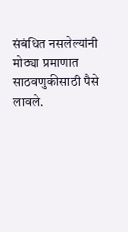संबंधित नसलेल्यांनी मोठ्या प्रमाणात साठवणुकीसाठी पैसे लावले.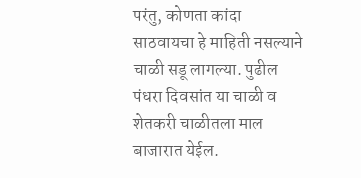परंतु, कोणता कांदा साठवायचा हे माहिती नसल्याने चाळी सडू लागल्या. पुढील पंधरा दिवसांत या चाळी व शेतकरी चाळीतला माल बाजारात येईल.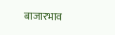बाजारभाव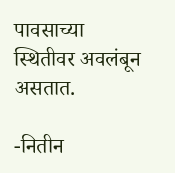पावसाच्या स्थितीवर अवलंबून असतात.

-नितीन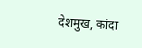देशमुख, कांदा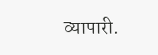व्यापारी.